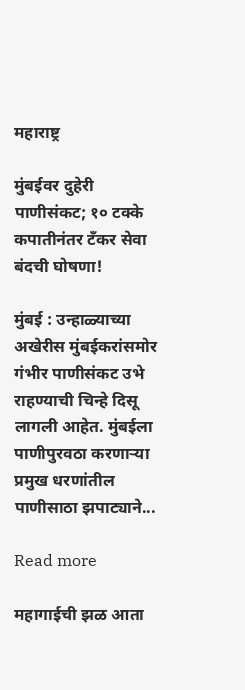महाराष्ट्र

मुंबईवर दुहेरी पाणीसंकट; १० टक्के कपातीनंतर टँकर सेवा बंदची घोषणा!

मुंबई : उन्हाळ्याच्या अखेरीस मुंबईकरांसमोर गंभीर पाणीसंकट उभे राहण्याची चिन्हे दिसू लागली आहेत. मुंबईला पाणीपुरवठा करणाऱ्या प्रमुख धरणांतील पाणीसाठा झपाट्याने...

Read more

महागाईची झळ आता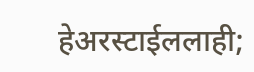हेअरस्टाईललाही;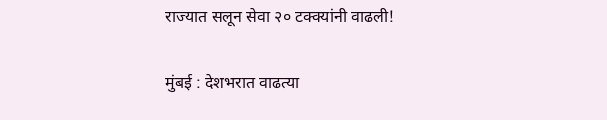राज्यात सलून सेवा २० टक्क्यांनी वाढली!

मुंबई : देशभरात वाढत्या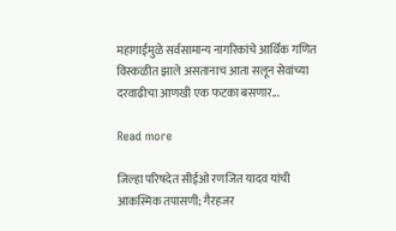महागाईमुळे सर्वसामान्य नागरिकांचे आर्थिक गणित विस्कळीत झाले असतानाच आता सलून सेवांच्या दरवाढीचा आणखी एक फटका बसणार...

Read more

जिल्हा परिषदेत सीईओ रणजित यादव यांची आकस्मिक तपासणी; गैरहजर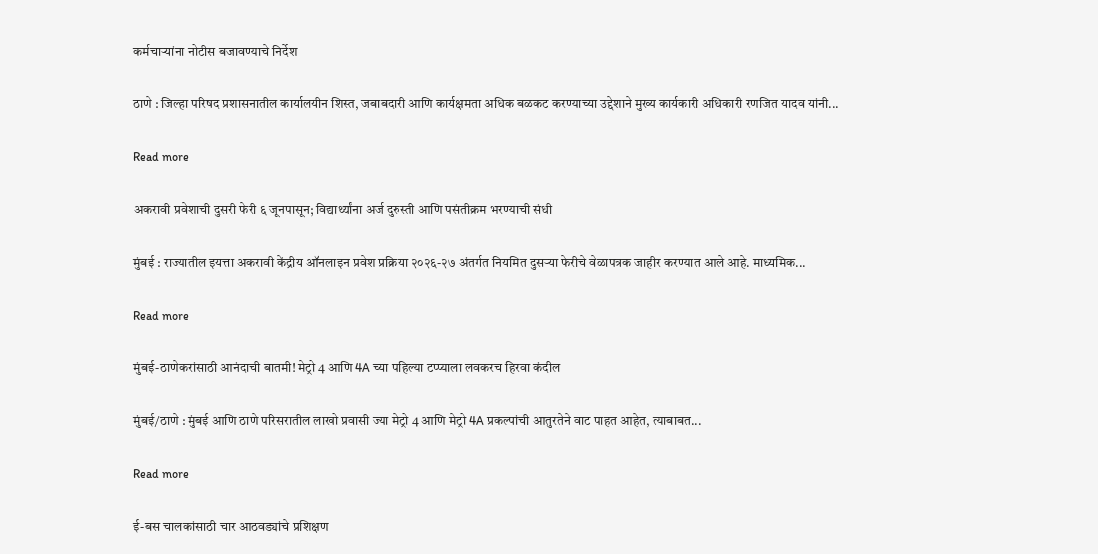कर्मचाऱ्यांना नोटीस बजावण्याचे निर्देश

ठाणे : जिल्हा परिषद प्रशासनातील कार्यालयीन शिस्त, जबाबदारी आणि कार्यक्षमता अधिक बळकट करण्याच्या उद्देशाने मुख्य कार्यकारी अधिकारी रणजित यादव यांनी...

Read more

अकरावी प्रवेशाची दुसरी फेरी ६ जूनपासून; विद्यार्थ्यांना अर्ज दुरुस्ती आणि पसंतीक्रम भरण्याची संधी

मुंबई : राज्यातील इयत्ता अकरावी केंद्रीय ऑनलाइन प्रवेश प्रक्रिया २०२६-२७ अंतर्गत नियमित दुसऱ्या फेरीचे वेळापत्रक जाहीर करण्यात आले आहे. माध्यमिक...

Read more

मुंबई-ठाणेकरांसाठी आनंदाची बातमी! मेट्रो 4 आणि 4A च्या पहिल्या टप्प्याला लवकरच हिरवा कंदील

मुंबई/ठाणे : मुंबई आणि ठाणे परिसरातील लाखो प्रवासी ज्या मेट्रो 4 आणि मेट्रो 4A प्रकल्पांची आतुरतेने वाट पाहत आहेत, त्याबाबत...

Read more

ई-बस चालकांसाठी चार आठवड्यांचे प्रशिक्षण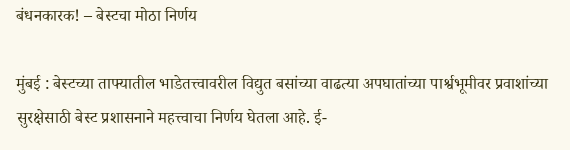बंधनकारक! – बेस्टचा मोठा निर्णय

मुंबई : बेस्टच्या ताफ्यातील भाडेतत्त्वावरील विद्युत बसांच्या वाढत्या अपघातांच्या पार्श्वभूमीवर प्रवाशांच्या सुरक्षेसाठी बेस्ट प्रशासनाने महत्त्वाचा निर्णय घेतला आहे. ई-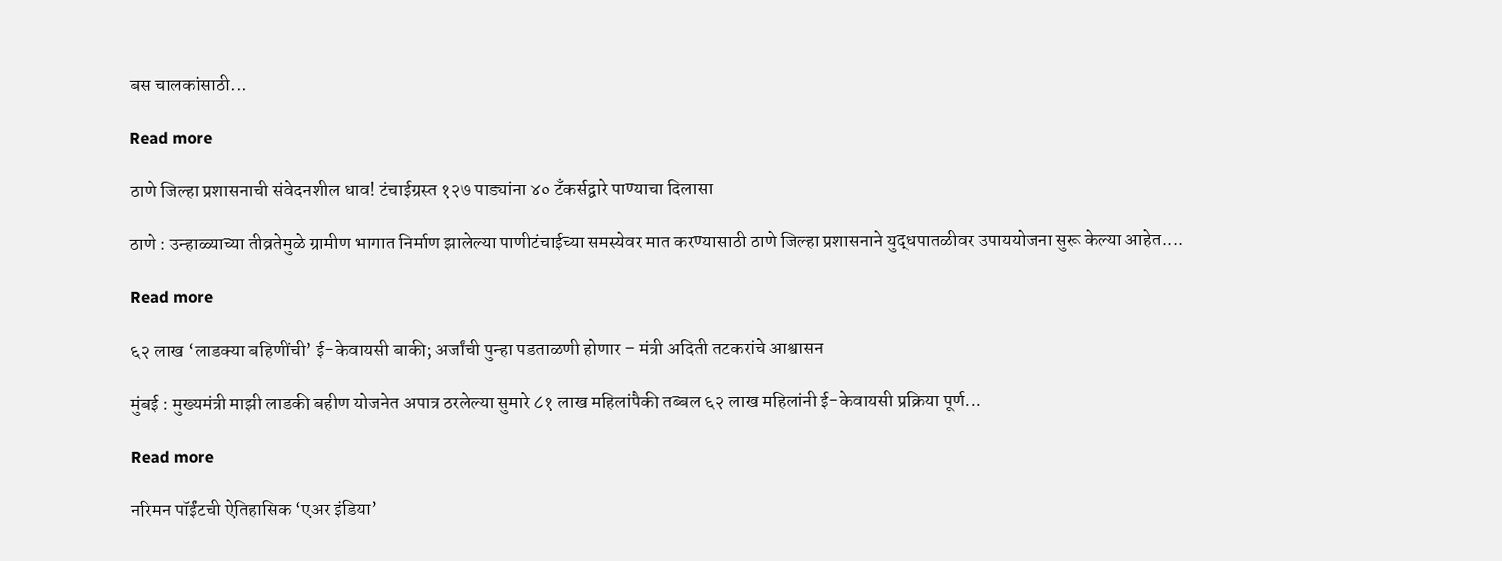बस चालकांसाठी...

Read more

ठाणे जिल्हा प्रशासनाची संवेदनशील धाव! टंचाईग्रस्त १२७ पाड्यांना ४० टँकर्सद्वारे पाण्याचा दिलासा

ठाणे : उन्हाळ्याच्या तीव्रतेमुळे ग्रामीण भागात निर्माण झालेल्या पाणीटंचाईच्या समस्येवर मात करण्यासाठी ठाणे जिल्हा प्रशासनाने युद्धपातळीवर उपाययोजना सुरू केल्या आहेत....

Read more

६२ लाख ‘लाडक्या बहिणींची’ ई-केवायसी बाकी; अर्जांची पुन्हा पडताळणी होणार – मंत्री अदिती तटकरांचे आश्वासन

मुंबई : मुख्यमंत्री माझी लाडकी बहीण योजनेत अपात्र ठरलेल्या सुमारे ८१ लाख महिलांपैकी तब्बल ६२ लाख महिलांनी ई-केवायसी प्रक्रिया पूर्ण...

Read more

नरिमन पॉईंटची ऐतिहासिक ‘एअर इंडिया’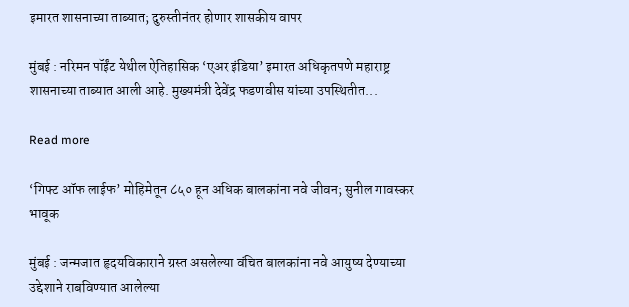इमारत शासनाच्या ताब्यात; दुरुस्तीनंतर होणार शासकीय वापर

मुंबई : नरिमन पॉईंट येथील ऐतिहासिक ‘एअर इंडिया’ इमारत अधिकृतपणे महाराष्ट्र शासनाच्या ताब्यात आली आहे. मुख्यमंत्री देवेंद्र फडणवीस यांच्या उपस्थितीत...

Read more

‘गिफ्ट ऑफ लाईफ’ मोहिमेतून ८५० हून अधिक बालकांना नवे जीवन; सुनील गावस्कर भावूक

मुंबई : जन्मजात हृदयविकाराने ग्रस्त असलेल्या वंचित बालकांना नवे आयुष्य देण्याच्या उद्देशाने राबविण्यात आलेल्या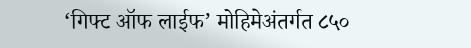‘गिफ्ट ऑफ लाईफ’ मोहिमेअंतर्गत ८५०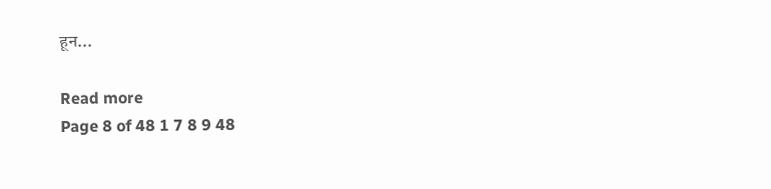हून...

Read more
Page 8 of 48 1 7 8 9 48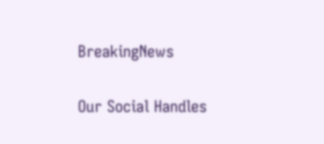BreakingNews

Our Social Handles